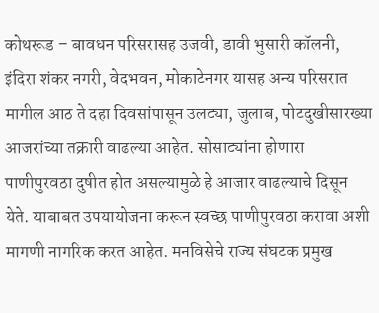कोथरूड – बावधन परिसरासह उजवी, डावी भुसारी कॉलनी, इंदिरा शंकर नगरी, वेदभवन, मोकाटेनगर यासह अन्य परिसरात मागील आठ ते दहा दिवसांपासून उलट्या, जुलाब, पोटदुखीसारख्या आजरांच्या तक्रारी वाढल्या आहेत. सोसाट्यांना होणारा पाणीपुरवठा दुषीत होत असल्यामुळे हे आजार वाढल्याचे दिसून येते. याबाबत उपयायोजना करून स्वच्छ पाणीपुरवठा करावा अशी मागणी नागरिक करत आहेत. मनविसेचे राज्य संघटक प्रमुख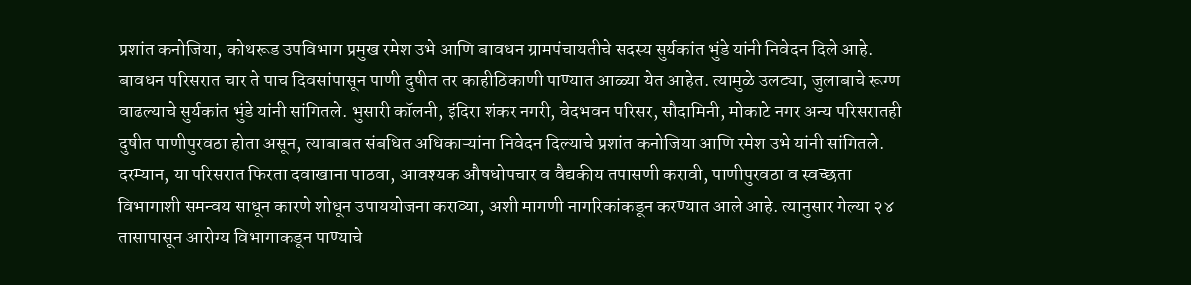प्रशांत कनोजिया, कोथरूड उपविभाग प्रमुख रमेश उभे आणि बावधन ग्रामपंचायतीचे सदस्य सुर्यकांत भुंडे यांनी निवेदन दिले आहे. बावधन परिसरात चार ते पाच दिवसांपासून पाणी दुषीत तर काहीठिकाणी पाण्यात आळ्या येत आहेत. त्यामुळे उलट्या, जुलाबाचे रूग्ण वाढल्याचे सुर्यकांत भुंडे यांनी सांगितले. भुसारी कॉलनी, इंदिरा शंकर नगरी, वेदभवन परिसर, सौदामिनी, मोकाटे नगर अन्य परिसरातही दुषीत पाणीपुरवठा होता असून, त्याबाबत संबधित अधिकाऱ्यांना निवेदन दिल्याचे प्रशांत कनोजिया आणि रमेश उभे यांनी सांगितले. दरम्यान, या परिसरात फिरता दवाखाना पाठवा, आवश्यक औषधोपचार व वैद्यकीय तपासणी करावी, पाणीपुरवठा व स्वच्छता विभागाशी समन्वय साधून कारणे शोधून उपाययोजना कराव्या, अशी मागणी नागरिकांकडून करण्यात आले आहे. त्यानुसार गेल्या २४ तासापासून आरोग्य विभागाकडून पाण्याचे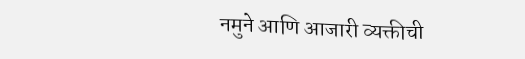नमुने आणि आजारी व्यक्तीची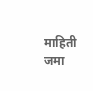माहिती जमा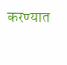करण्यात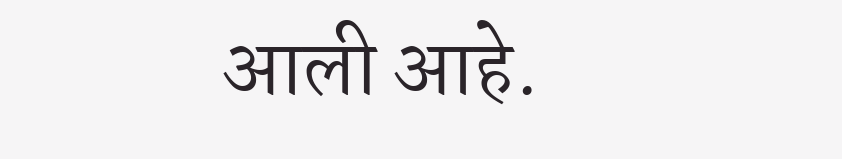आली आहे.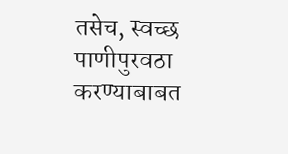तसेच, स्वच्छ पाणीपुरवठा करण्याबाबत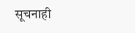सूचनाही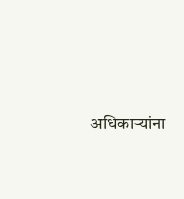अधिकाऱ्यांना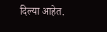दिल्या आहेत.